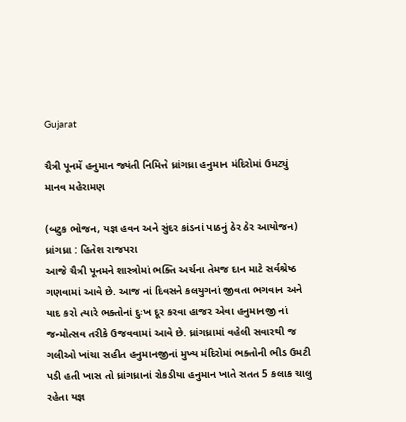Gujarat

ચૈત્રી પૂનમેં હનુમાન જ્યંતી નિમિત્તે ધ્રાંગધ્રા હનુમાન મંદિરોમાં ઉમટ્યું માનવ મહેરામણ

(બટુક ભોજન, યજ્ઞ હવન અને સુંદર કાંડનાં પાઠનું ઠેર ઠેર આયોજન)
ધ્રાંગધ્રા : હિતેશ રાજપરા
આજે ચૈત્રી પૂનમને શાસ્ત્રોમાં ભક્તિ અર્ચના તેમજ દાન માટે સર્વશ્રેષ્ઠ ગણવામાં આવે છે. આજ નાં દિવસને કલયુગનાં જીવતા ભગવાન અને યાદ કરો ત્યારે ભક્તોનાં દુઃખ દૂર કરવા હાજર એવા હનુમાનજી નાં જન્મોત્સવ તરીકે ઉજવવામાં આવે છે. ધ્રાંગધ્રામાં વહેલી સવારથી જ ગલીઓ ખાંચા સહીત હનુમાનજીનાં મુખ્ય મંદિરોમાં ભક્તોની ભીડ ઉમટી પડી હતી ખાસ તો ધ્રાંગધ્રાનાં રોકડીયા હનુમાન ખાતે સતત 5 કલાક ચાલુ રહેતા યજ્ઞ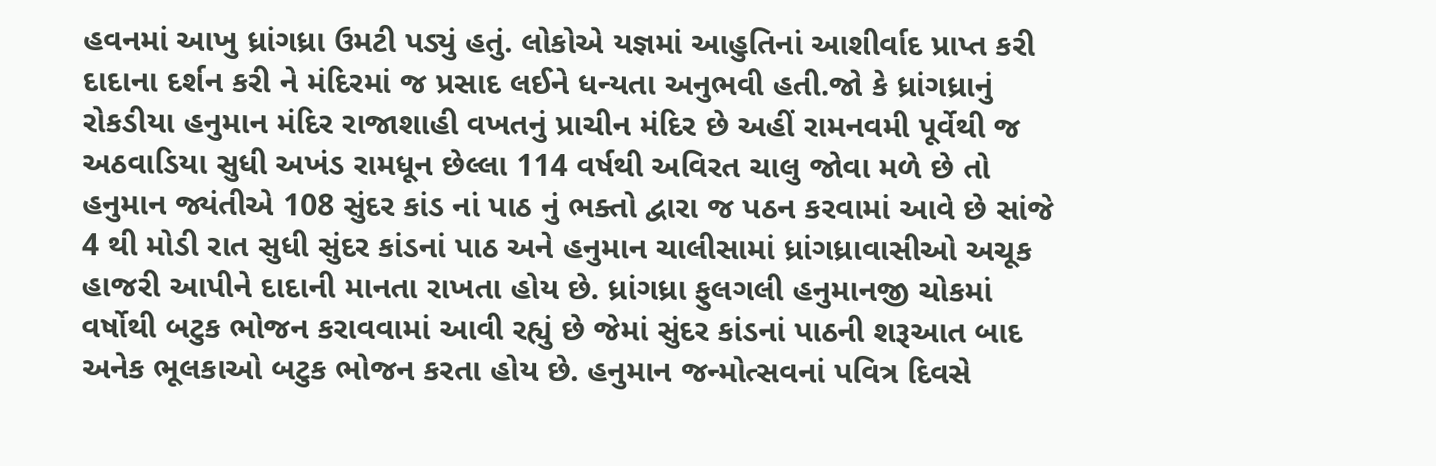હવનમાં આખુ ધ્રાંગધ્રા ઉમટી પડ્યું હતું. લોકોએ યજ્ઞમાં આહુતિનાં આશીર્વાદ પ્રાપ્ત કરી દાદાના દર્શન કરી ને મંદિરમાં જ પ્રસાદ લઈને ધન્યતા અનુભવી હતી.જો કે ધ્રાંગધ્રાનું રોકડીયા હનુમાન મંદિર રાજાશાહી વખતનું પ્રાચીન મંદિર છે અહીં રામનવમી પૂર્વેથી જ અઠવાડિયા સુધી અખંડ રામધૂન છેલ્લા 114 વર્ષથી અવિરત ચાલુ જોવા મળે છે તો હનુમાન જ્યંતીએ 108 સુંદર કાંડ નાં પાઠ નું ભક્તો દ્વારા જ પઠન કરવામાં આવે છે સાંજે 4 થી મોડી રાત સુધી સુંદર કાંડનાં પાઠ અને હનુમાન ચાલીસામાં ધ્રાંગધ્રાવાસીઓ અચૂક હાજરી આપીને દાદાની માનતા રાખતા હોય છે. ધ્રાંગધ્રા ફુલગલી હનુમાનજી ચોકમાં વર્ષોથી બટુક ભોજન કરાવવામાં આવી રહ્યું છે જેમાં સુંદર કાંડનાં પાઠની શરૂઆત બાદ અનેક ભૂલકાઓ બટુક ભોજન કરતા હોય છે. હનુમાન જન્મોત્સવનાં પવિત્ર દિવસે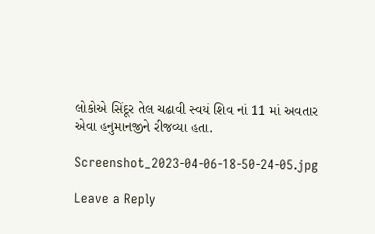લોકોએ સિંદૂર તેલ ચઢાવી સ્વયં શિવ નાં 11 માં અવતાર એવા હનુમાનજીને રીજવ્યા હતા.

Screenshot_2023-04-06-18-50-24-05.jpg

Leave a Reply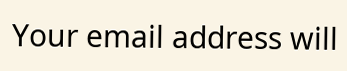Your email address will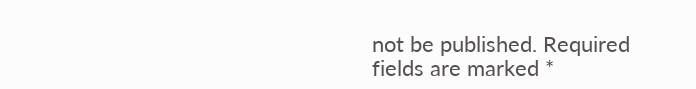not be published. Required fields are marked *